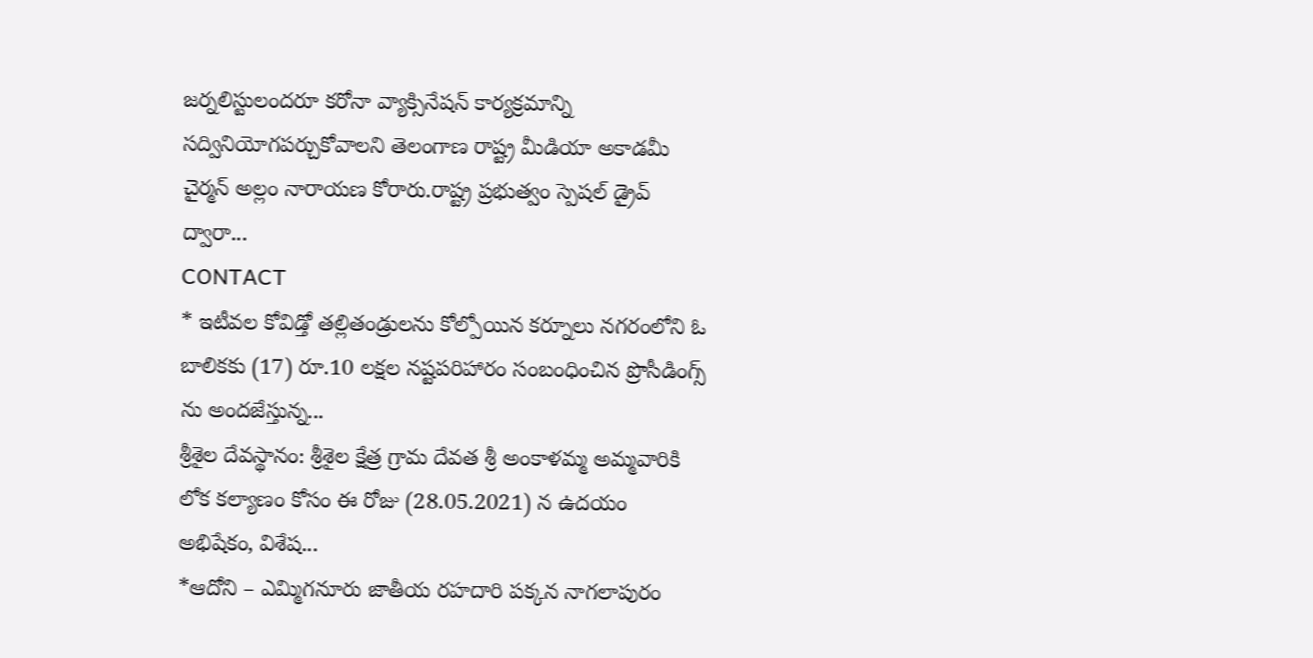జర్నలిస్టులందరూ కరోనా వ్యాక్సినేషన్ కార్యక్రమాన్ని సద్వినియోగపర్చుకోవాలని తెలంగాణ రాష్ట్ర మీడియా అకాడమీ చైర్మన్ అల్లం నారాయణ కోరారు.రాష్ట్ర ప్రభుత్వం స్పెషల్ డ్రైవ్ ద్వారా...
CONTACT
* ఇటీవల కోవిడ్తో తల్లితండ్రులను కోల్పోయిన కర్నూలు నగరంలోని ఓ బాలికకు (17) రూ.10 లక్షల నష్టపరిహారం సంబంధించిన ప్రొసీడింగ్స్ ను అందజేస్తున్న...
శ్రీశైల దేవస్థానం: శ్రీశైల క్షేత్ర గ్రామ దేవత శ్రీ అంకాళమ్మ అమ్మవారికి లోక కల్యాణం కోసం ఈ రోజు (28.05.2021) న ఉదయం అభిషేకం, విశేష...
*ఆదోని – ఎమ్మిగనూరు జాతీయ రహదారి పక్కన నాగలాపురం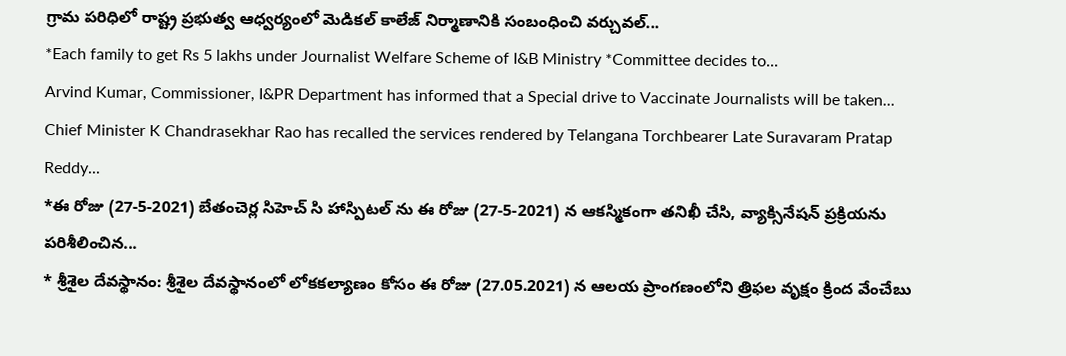గ్రామ పరిధిలో రాష్ట్ర ప్రభుత్వ ఆధ్వర్యంలో మెడికల్ కాలేజ్ నిర్మాణానికి సంబంధించి వర్చువల్...
*Each family to get Rs 5 lakhs under Journalist Welfare Scheme of I&B Ministry *Committee decides to...
Arvind Kumar, Commissioner, I&PR Department has informed that a Special drive to Vaccinate Journalists will be taken...
Chief Minister K Chandrasekhar Rao has recalled the services rendered by Telangana Torchbearer Late Suravaram Pratap Reddy...
*ఈ రోజు (27-5-2021) బేతంచెర్ల సిహెచ్ సి హాస్పిటల్ ను ఈ రోజు (27-5-2021) న ఆకస్మికంగా తనిఖీ చేసి, వ్యాక్సినేషన్ ప్రక్రియను పరిశీలించిన...
* శ్రీశైల దేవస్థానం: శ్రీశైల దేవస్థానంలో లోకకల్యాణం కోసం ఈ రోజు (27.05.2021) న ఆలయ ప్రాంగణంలోని త్రిఫల వృక్షం క్రింద వేంచేబు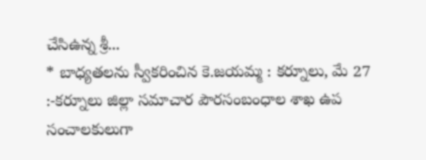చేసిఉన్న శ్రీ...
* బాధ్యతలను స్వీకరించిన కె.జయమ్మ : కర్నూలు, మే 27 :-కర్నూలు జిల్లా సమాచార పౌరసంబంధాల శాఖ ఉప సంచాలకులుగా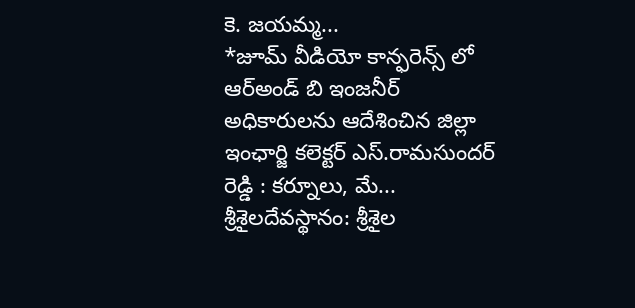కె. జయమ్మ...
*జూమ్ వీడియో కాన్ఫరెన్స్ లో ఆర్అండ్ బి ఇంజనీర్ అధికారులను ఆదేశించిన జిల్లా ఇంఛార్జి కలెక్టర్ ఎస్.రామసుందర్ రెడ్డి : కర్నూలు, మే...
శ్రీశైలదేవస్థానం: శ్రీశైల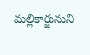మల్లికార్జునుని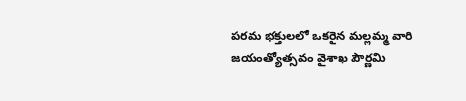పరమ భక్తులలో ఒకరైన మల్లమ్మ వారి జయంత్యోత్సవం వైశాఖ పౌర్ణమి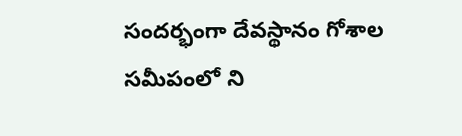సందర్భంగా దేవస్థానం గోశాల సమీపంలో ని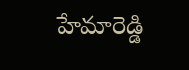హేమారెడ్డి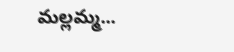మల్లమ్మ...